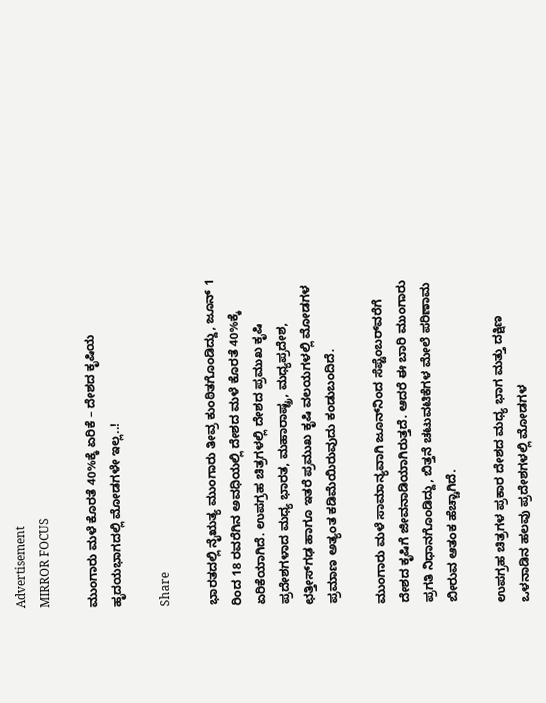Advertisement
MIRROR FOCUS

ಮುಂಗಾರು ಮಳೆ ಕೊರತೆ 40%ಕ್ಕೆ ಏರಿಕೆ – ದೇಶದ ಕೃಷಿಯ ಹೃದಯಭಾಗದಲ್ಲಿ ಮೋಡಗಳೇ ಇಲ್ಲ..!

Share

ಭಾರತದಲ್ಲಿ ನೈಋತ್ಯ ಮುಂಗಾರು ತೀವ್ರ ಕುಂಠಿತಗೊಂಡಿದ್ದು, ಜೂನ್‌ 1 ರಿಂದ 18 ರವರೆಗಿನ ಅವಧಿಯಲ್ಲಿ ದೇಶದ ಮಳೆ ಕೊರತೆ 40%ಕ್ಕೆ ಏರಿಕೆಯಾಗಿದೆ. ಉಪಗ್ರಹ ಚಿತ್ರಗಳಲ್ಲಿ ದೇಶದ ಪ್ರಮುಖ ಕೃಷಿ ಪ್ರದೇಶಗಳಾದ ಮಧ್ಯ ಭಾರತ, ಮಹಾರಾಷ್ಟ್ರ, ಮಧ್ಯಪ್ರದೇಶ, ಛತ್ತೀಸ್‌ಗಢ ಹಾಗೂ ಇತರೆ ಪ್ರಮುಖ ಕೃಷಿ ವಲಯಗಳಲ್ಲಿ ಮೋಡಗಳ ಪ್ರಮಾಣ ಅತ್ಯಂತ ಕಡಿಮೆಯಿರುವುದು ಕಂಡುಬಂದಿದೆ.

ಮುಂಗಾರು ಮಳೆ ಸಾಮಾನ್ಯವಾಗಿ ಜೂನ್‌ನಿಂದ ಸೆಪ್ಟೆಂಬರ್‌ವರೆಗೆ ದೇಶದ ಕೃಷಿಗೆ ಜೀವನಾಡಿಯಾಗಿರುತ್ತದೆ. ಆದರೆ ಈ ಬಾರಿ ಮುಂಗಾರು ಪ್ರಗತಿ ನಿಧಾನಗೊಂಡಿದ್ದು, ಬಿತ್ತನೆ ಚಟುವಟಿಕೆಗಳ ಮೇಲೆ ಪರಿಣಾಮ ಬೀರುವ ಆತಂಕ ಹೆಚ್ಚಾಗಿದೆ.

ಉಪಗ್ರಹ ಚಿತ್ರಗಳ ಪ್ರಕಾರ ದೇಶದ ಮಧ್ಯ ಭಾಗ ಮತ್ತು ದಕ್ಷಿಣ ಒಳನಾಡಿನ ಹಲವು ಪ್ರದೇಶಗಳಲ್ಲಿ ಮೋಡಗಳ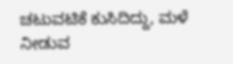ಚಟುವಟಿಕೆ ಕುಸಿದಿದ್ದು, ಮಳೆ ನೀಡುವ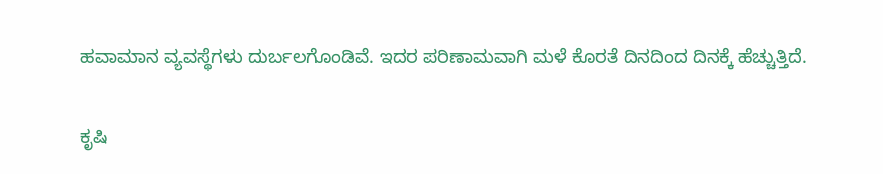ಹವಾಮಾನ ವ್ಯವಸ್ಥೆಗಳು ದುರ್ಬಲಗೊಂಡಿವೆ. ಇದರ ಪರಿಣಾಮವಾಗಿ ಮಳೆ ಕೊರತೆ ದಿನದಿಂದ ದಿನಕ್ಕೆ ಹೆಚ್ಚುತ್ತಿದೆ.

ಕೃಷಿ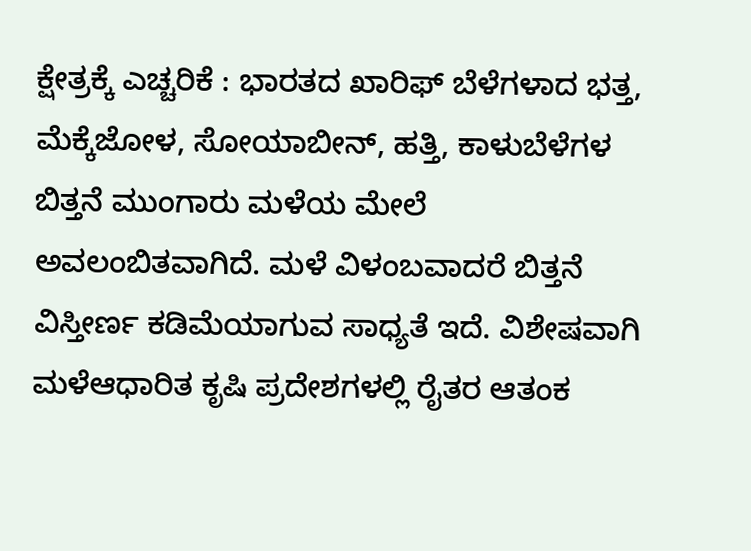ಕ್ಷೇತ್ರಕ್ಕೆ ಎಚ್ಚರಿಕೆ : ಭಾರತದ ಖಾರಿಫ್‌ ಬೆಳೆಗಳಾದ ಭತ್ತ, ಮೆಕ್ಕೆಜೋಳ, ಸೋಯಾಬೀನ್‌, ಹತ್ತಿ, ಕಾಳುಬೆಳೆಗಳ ಬಿತ್ತನೆ ಮುಂಗಾರು ಮಳೆಯ ಮೇಲೆ ಅವಲಂಬಿತವಾಗಿದೆ. ಮಳೆ ವಿಳಂಬವಾದರೆ ಬಿತ್ತನೆ ವಿಸ್ತೀರ್ಣ ಕಡಿಮೆಯಾಗುವ ಸಾಧ್ಯತೆ ಇದೆ. ವಿಶೇಷವಾಗಿ ಮಳೆಆಧಾರಿತ ಕೃಷಿ ಪ್ರದೇಶಗಳಲ್ಲಿ ರೈತರ ಆತಂಕ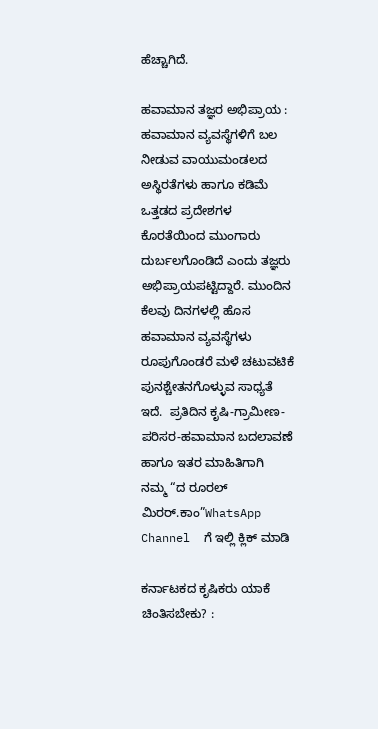ಹೆಚ್ಚಾಗಿದೆ.

ಹವಾಮಾನ ತಜ್ಞರ ಅಭಿಪ್ರಾಯ :  ಹವಾಮಾನ ವ್ಯವಸ್ಥೆಗಳಿಗೆ ಬಲ ನೀಡುವ ವಾಯುಮಂಡಲದ ಅಸ್ಥಿರತೆಗಳು ಹಾಗೂ ಕಡಿಮೆ ಒತ್ತಡದ ಪ್ರದೇಶಗಳ ಕೊರತೆಯಿಂದ ಮುಂಗಾರು ದುರ್ಬಲಗೊಂಡಿದೆ ಎಂದು ತಜ್ಞರು ಅಭಿಪ್ರಾಯಪಟ್ಟಿದ್ದಾರೆ. ಮುಂದಿನ ಕೆಲವು ದಿನಗಳಲ್ಲಿ ಹೊಸ ಹವಾಮಾನ ವ್ಯವಸ್ಥೆಗಳು ರೂಪುಗೊಂಡರೆ ಮಳೆ ಚಟುವಟಿಕೆ ಪುನಶ್ಚೇತನಗೊಳ್ಳುವ ಸಾಧ್ಯತೆ ಇದೆ.  ಪ್ರತಿದಿನ ಕೃಷಿ-ಗ್ರಾಮೀಣ-ಪರಿಸರ-ಹವಾಮಾನ ಬದಲಾವಣೆ ಹಾಗೂ ಇತರ ಮಾಹಿತಿಗಾಗಿ  ನಮ್ಮ “ದ ರೂರಲ್‌ ಮಿರರ್.ಕಾಂ”WhatsApp Channel  ಗೆ ಇಲ್ಲಿ ಕ್ಲಿಕ್‌ ಮಾಡಿ

ಕರ್ನಾಟಕದ ಕೃಷಿಕರು ಯಾಕೆ ಚಿಂತಿಸಬೇಕು? :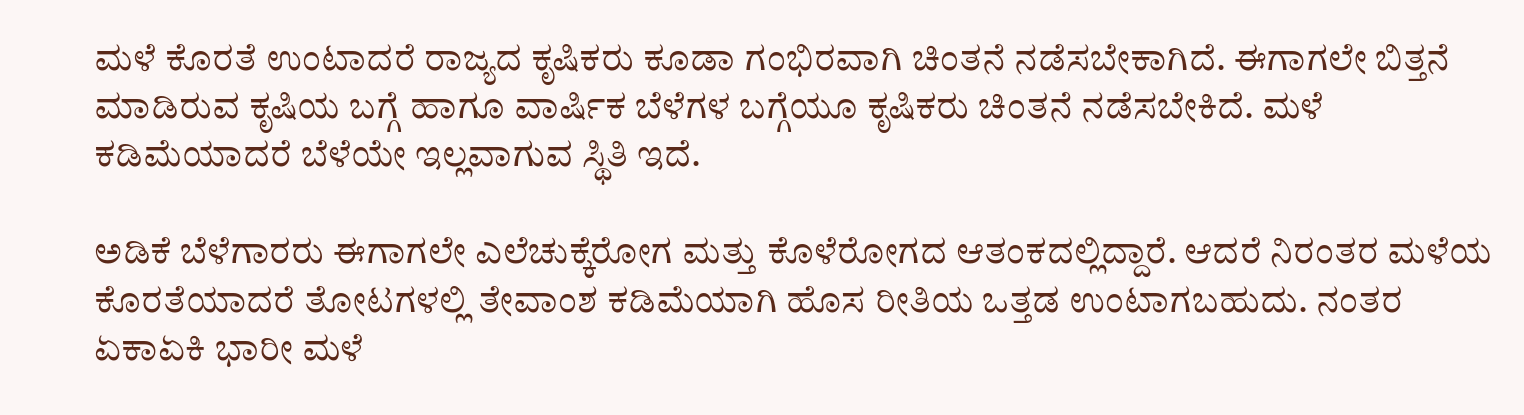ಮಳೆ ಕೊರತೆ ಉಂಟಾದರೆ ರಾಜ್ಯದ ಕೃಷಿಕರು ಕೂಡಾ ಗಂಭಿರವಾಗಿ ಚಿಂತನೆ ನಡೆಸಬೇಕಾಗಿದೆ. ಈಗಾಗಲೇ ಬಿತ್ತನೆ ಮಾಡಿರುವ ಕೃಷಿಯ ಬಗ್ಗೆ ಹಾಗೂ ವಾರ್ಷಿಕ ಬೆಳೆಗಳ ಬಗ್ಗೆಯೂ ಕೃಷಿಕರು ಚಿಂತನೆ ನಡೆಸಬೇಕಿದೆ. ಮಳೆ ಕಡಿಮೆಯಾದರೆ ಬೆಳೆಯೇ ಇಲ್ಲವಾಗುವ ಸ್ಥಿತಿ ಇದೆ.

ಅಡಿಕೆ ಬೆಳೆಗಾರರು ಈಗಾಗಲೇ ಎಲೆಚುಕ್ಕೆರೋಗ ಮತ್ತು ಕೊಳೆರೋಗದ ಆತಂಕದಲ್ಲಿದ್ದಾರೆ. ಆದರೆ ನಿರಂತರ ಮಳೆಯ ಕೊರತೆಯಾದರೆ ತೋಟಗಳಲ್ಲಿ ತೇವಾಂಶ ಕಡಿಮೆಯಾಗಿ ಹೊಸ ರೀತಿಯ ಒತ್ತಡ ಉಂಟಾಗಬಹುದು. ನಂತರ ಏಕಾಏಕಿ ಭಾರೀ ಮಳೆ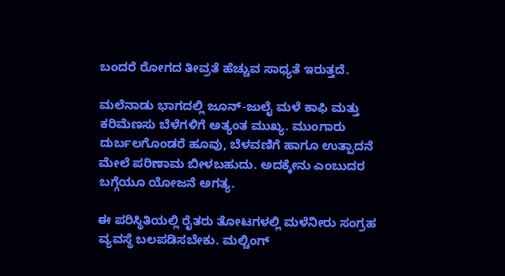ಬಂದರೆ ರೋಗದ ತೀವ್ರತೆ ಹೆಚ್ಚುವ ಸಾಧ್ಯತೆ ಇರುತ್ತದೆ.

ಮಲೆನಾಡು ಭಾಗದಲ್ಲಿ ಜೂನ್‌-ಜುಲೈ ಮಳೆ ಕಾಫಿ ಮತ್ತು ಕರಿಮೆಣಸು ಬೆಳೆಗಳಿಗೆ ಅತ್ಯಂತ ಮುಖ್ಯ. ಮುಂಗಾರು ದುರ್ಬಲಗೊಂಡರೆ ಹೂವು, ಬೆಳವಣಿಗೆ ಹಾಗೂ ಉತ್ಪಾದನೆ ಮೇಲೆ ಪರಿಣಾಮ ಬೀಳಬಹುದು. ಅದಕ್ಕೇನು ಎಂಬುದರ ಬಗ್ಗೆಯೂ ಯೋಜನೆ ಅಗತ್ಯ.

ಈ ಪರಿಸ್ಥಿತಿಯಲ್ಲಿ ರೈತರು ತೋಟಗಳಲ್ಲಿ ಮಳೆನೀರು ಸಂಗ್ರಹ ವ್ಯವಸ್ಥೆ ಬಲಪಡಿಸಬೇಕು. ಮಲ್ಚಿಂಗ್‌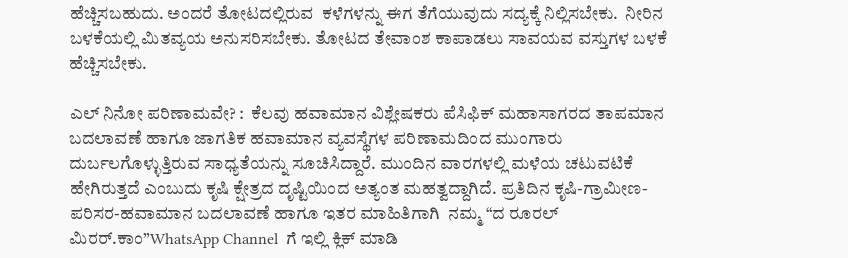ಹೆಚ್ಚಿಸಬಹುದು. ಅಂದರೆ ತೋಟದಲ್ಲಿರುವ  ಕಳೆಗಳನ್ನು ಈಗ ತೆಗೆಯುವುದು ಸದ್ಯಕ್ಕೆ ನಿಲ್ಲಿಸಬೇಕು.  ನೀರಿನ ಬಳಕೆಯಲ್ಲಿ ಮಿತವ್ಯಯ ಅನುಸರಿಸಬೇಕು. ತೋಟದ ತೇವಾಂಶ ಕಾಪಾಡಲು ಸಾವಯವ ವಸ್ತುಗಳ ಬಳಕೆ ಹೆಚ್ಚಿಸಬೇಕು.

ಎಲ್‌ ನಿನೋ ಪರಿಣಾಮವೇ? :  ಕೆಲವು ಹವಾಮಾನ ವಿಶ್ಲೇಷಕರು ಪೆಸಿಫಿಕ್‌ ಮಹಾಸಾಗರದ ತಾಪಮಾನ ಬದಲಾವಣೆ ಹಾಗೂ ಜಾಗತಿಕ ಹವಾಮಾನ ವ್ಯವಸ್ಥೆಗಳ ಪರಿಣಾಮದಿಂದ ಮುಂಗಾರು ದುರ್ಬಲಗೊಳ್ಳುತ್ತಿರುವ ಸಾಧ್ಯತೆಯನ್ನು ಸೂಚಿಸಿದ್ದಾರೆ. ಮುಂದಿನ ವಾರಗಳಲ್ಲಿ ಮಳೆಯ ಚಟುವಟಿಕೆ ಹೇಗಿರುತ್ತದೆ ಎಂಬುದು ಕೃಷಿ ಕ್ಷೇತ್ರದ ದೃಷ್ಟಿಯಿಂದ ಅತ್ಯಂತ ಮಹತ್ವದ್ದಾಗಿದೆ. ಪ್ರತಿದಿನ ಕೃಷಿ-ಗ್ರಾಮೀಣ-ಪರಿಸರ-ಹವಾಮಾನ ಬದಲಾವಣೆ ಹಾಗೂ ಇತರ ಮಾಹಿತಿಗಾಗಿ  ನಮ್ಮ “ದ ರೂರಲ್‌ ಮಿರರ್.ಕಾಂ”WhatsApp Channel  ಗೆ ಇಲ್ಲಿ ಕ್ಲಿಕ್‌ ಮಾಡಿ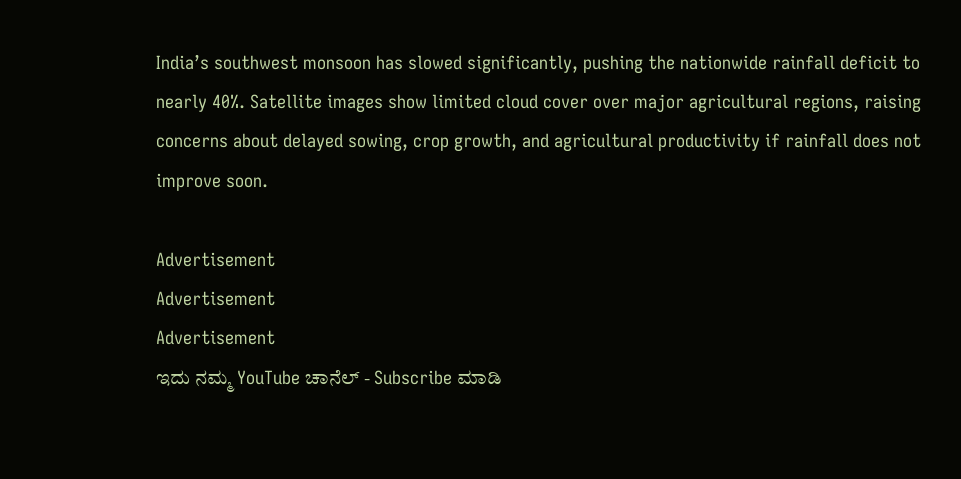India’s southwest monsoon has slowed significantly, pushing the nationwide rainfall deficit to nearly 40%. Satellite images show limited cloud cover over major agricultural regions, raising concerns about delayed sowing, crop growth, and agricultural productivity if rainfall does not improve soon.

Advertisement
Advertisement
Advertisement
ಇದು ನಮ್ಮ YouTube ಚಾನೆಲ್ - Subscribe ಮಾಡಿ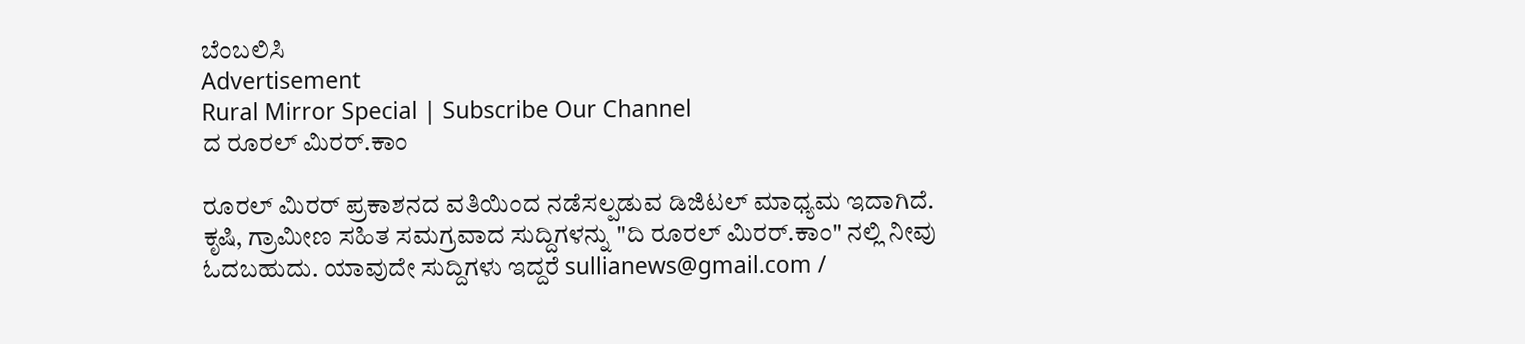ಬೆಂಬಲಿಸಿ
Advertisement
Rural Mirror Special | Subscribe Our Channel
ದ ರೂರಲ್ ಮಿರರ್.ಕಾಂ

ರೂರಲ್‌ ಮಿರರ್‌ ಪ್ರಕಾಶನದ ವತಿಯಿಂದ ನಡೆಸಲ್ಪಡುವ ಡಿಜಿಟಲ್‌ ಮಾಧ್ಯಮ ಇದಾಗಿದೆ.  ಕೃಷಿ, ಗ್ರಾಮೀಣ ಸಹಿತ ಸಮಗ್ರವಾದ ಸುದ್ದಿಗಳನ್ನು "ದಿ ರೂರಲ್‌ ಮಿರರ್‌.ಕಾಂ" ನಲ್ಲಿ ನೀವು ಓದಬಹುದು. ಯಾವುದೇ ಸುದ್ದಿಗಳು ಇದ್ದರೆ sullianews@gmail.com /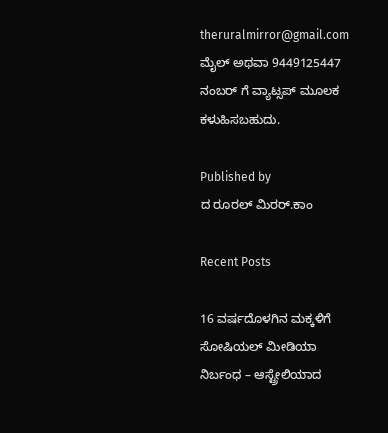theruralmirror@gmail.com ಮೈಲ್ ಅಥವಾ 9449125447 ನಂಬರ್ ಗೆ ವ್ಯಾಟ್ಸಪ್ ಮೂಲಕ ಕಳುಹಿಸಬಹುದು.

Published by
ದ ರೂರಲ್ ಮಿರರ್.ಕಾಂ

Recent Posts

16 ವರ್ಷದೊಳಗಿನ ಮಕ್ಕಳಿಗೆ ಸೋಷಿಯಲ್ ಮೀಡಿಯಾ ನಿರ್ಬಂಧ – ಆಸ್ಟ್ರೇಲಿಯಾದ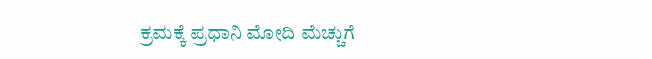ಕ್ರಮಕ್ಕೆ ಪ್ರಧಾನಿ ಮೋದಿ ಮೆಚ್ಚುಗೆ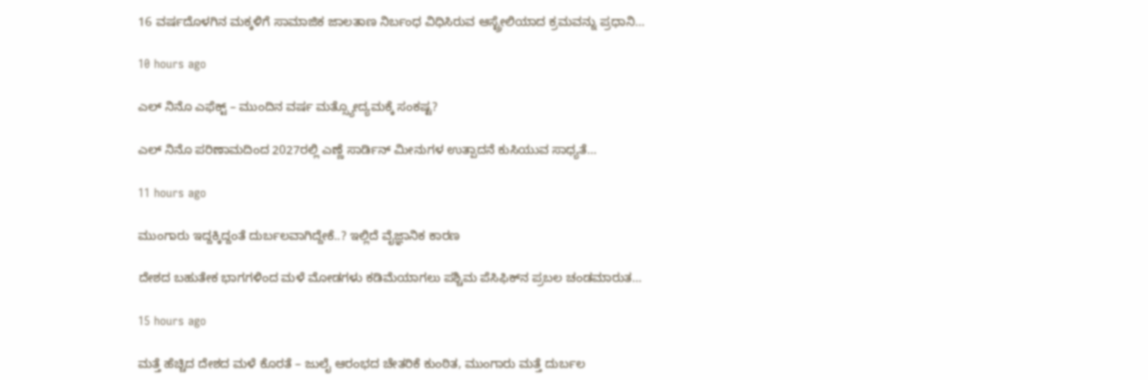16 ವರ್ಷದೊಳಗಿನ ಮಕ್ಕಳಿಗೆ ಸಾಮಾಜಿಕ ಜಾಲತಾಣ ನಿರ್ಬಂಧ ವಿಧಿಸಿರುವ ಆಸ್ಟ್ರೇಲಿಯಾದ ಕ್ರಮವನ್ನು ಪ್ರಧಾನಿ…

10 hours ago

ಎಲ್‌ ನಿನೊ ಎಫೆಕ್ಟ್‌ – ಮುಂದಿನ ವರ್ಷ ಮತ್ಸ್ಯೋದ್ಯಮಕ್ಕೆ ಸಂಕಷ್ಟ?

ಎಲ್‌ ನಿನೊ ಪರಿಣಾಮದಿಂದ 2027ರಲ್ಲಿ ಎಣ್ಣೆ ಸಾರ್ಡಿನ್ ಮೀನುಗಳ ಉತ್ಪಾದನೆ ಕುಸಿಯುವ ಸಾಧ್ಯತೆ…

11 hours ago

ಮುಂಗಾರು ಇದ್ದಕ್ಕಿದ್ದಂತೆ ದುರ್ಬಲವಾಗಿದ್ದೇಕೆ..? ಇಲ್ಲಿದೆ ವೈಜ್ಞಾನಿಕ ಕಾರಣ

ದೇಶದ ಬಹುತೇಕ ಭಾಗಗಳಿಂದ ಮಳೆ ಮೋಡಗಳು ಕಡಿಮೆಯಾಗಲು ಪಶ್ಚಿಮ ಪೆಸಿಫಿಕ್‌ನ ಪ್ರಬಲ ಚಂಡಮಾರುತ…

15 hours ago

ಮತ್ತೆ ಹೆಚ್ಚಿದ ದೇಶದ ಮಳೆ ಕೊರತೆ – ಜುಲೈ ಆರಂಭದ ಚೇತರಿಕೆ ಕುಂಠಿತ, ಮುಂಗಾರು ಮತ್ತೆ ದುರ್ಬಲ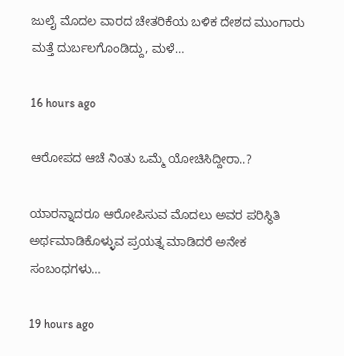ಜುಲೈ ಮೊದಲ ವಾರದ ಚೇತರಿಕೆಯ ಬಳಿಕ ದೇಶದ ಮುಂಗಾರು ಮತ್ತೆ ದುರ್ಬಲಗೊಂಡಿದ್ದು, ಮಳೆ…

16 hours ago

ಆರೋಪದ ಆಚೆ ನಿಂತು ಒಮ್ಮೆ ಯೋಚಿಸಿದ್ದೀರಾ..?

ಯಾರನ್ನಾದರೂ ಆರೋಪಿಸುವ ಮೊದಲು ಅವರ ಪರಿಸ್ಥಿತಿ ಅರ್ಥಮಾಡಿಕೊಳ್ಳುವ ಪ್ರಯತ್ನ ಮಾಡಿದರೆ ಅನೇಕ ಸಂಬಂಧಗಳು…

19 hours ago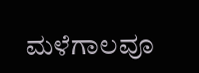ಮಳೆಗಾಲವೂ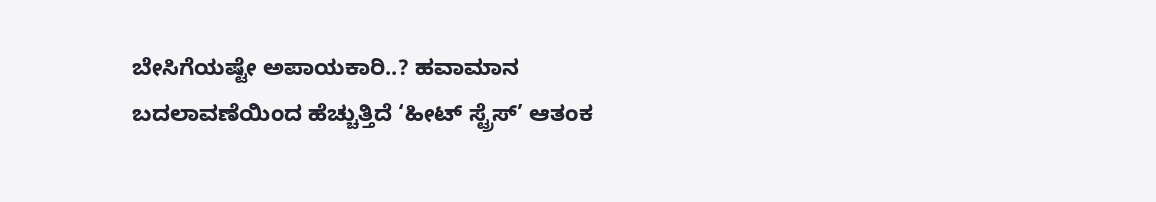ಬೇಸಿಗೆಯಷ್ಟೇ ಅಪಾಯಕಾರಿ..? ಹವಾಮಾನ ಬದಲಾವಣೆಯಿಂದ ಹೆಚ್ಚುತ್ತಿದೆ ‘ಹೀಟ್‌ ಸ್ಟ್ರೆಸ್‌’ ಆತಂಕ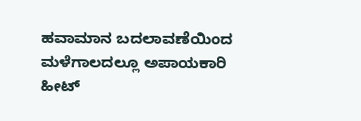ಹವಾಮಾನ ಬದಲಾವಣೆಯಿಂದ ಮಳೆಗಾಲದಲ್ಲೂ ಅಪಾಯಕಾರಿ ಹೀಟ್‌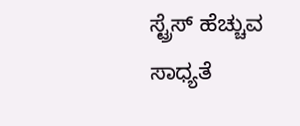ಸ್ಟ್ರೆಸ್‌ ಹೆಚ್ಚುವ ಸಾಧ್ಯತೆ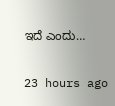ಇದೆ ಎಂದು…

23 hours ago